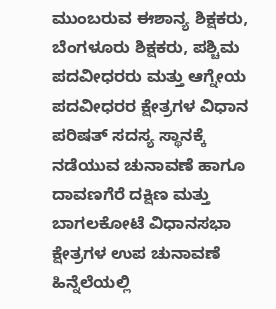ಮುಂಬರುವ ಈಶಾನ್ಯ ಶಿಕ್ಷಕರು, ಬೆಂಗಳೂರು ಶಿಕ್ಷಕರು, ಪಶ್ಚಿಮ ಪದವೀಧರರು ಮತ್ತು ಆಗ್ನೇಯ ಪದವೀಧರರ ಕ್ಷೇತ್ರಗಳ ವಿಧಾನ ಪರಿಷತ್‌ ಸದಸ್ಯ ಸ್ಥಾನಕ್ಕೆ ನಡೆಯುವ ಚುನಾವಣೆ ಹಾಗೂ ದಾವಣಗೆರೆ ದಕ್ಷಿಣ ಮತ್ತು ಬಾಗಲಕೋಟೆ ವಿಧಾನಸಭಾ ಕ್ಷೇತ್ರಗಳ ಉಪ ಚುನಾವಣೆ ಹಿನ್ನೆಲೆಯಲ್ಲಿ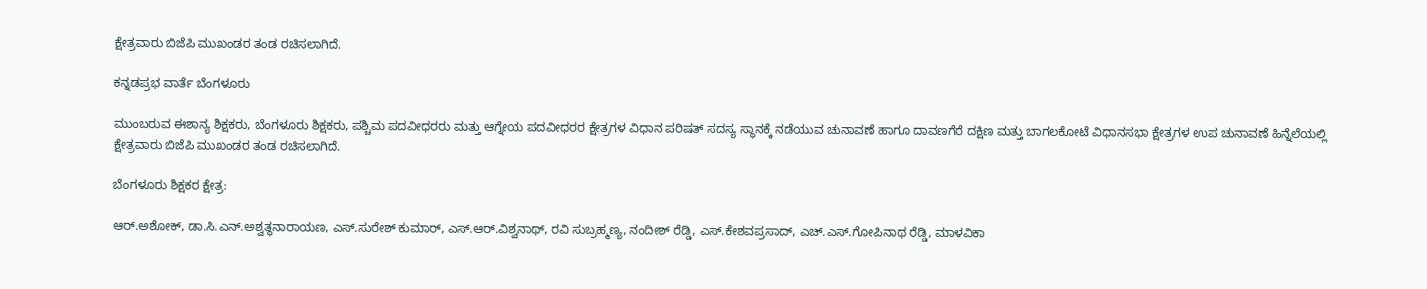ಕ್ಷೇತ್ರವಾರು ಬಿಜೆಪಿ ಮುಖಂಡರ ತಂಡ ರಚಿಸಲಾಗಿದೆ.

ಕನ್ನಡಪ್ರಭ ವಾರ್ತೆ ಬೆಂಗಳೂರು

ಮುಂಬರುವ ಈಶಾನ್ಯ ಶಿಕ್ಷಕರು, ಬೆಂಗಳೂರು ಶಿಕ್ಷಕರು, ಪಶ್ಚಿಮ ಪದವೀಧರರು ಮತ್ತು ಆಗ್ನೇಯ ಪದವೀಧರರ ಕ್ಷೇತ್ರಗಳ ವಿಧಾನ ಪರಿಷತ್‌ ಸದಸ್ಯ ಸ್ಥಾನಕ್ಕೆ ನಡೆಯುವ ಚುನಾವಣೆ ಹಾಗೂ ದಾವಣಗೆರೆ ದಕ್ಷಿಣ ಮತ್ತು ಬಾಗಲಕೋಟೆ ವಿಧಾನಸಭಾ ಕ್ಷೇತ್ರಗಳ ಉಪ ಚುನಾವಣೆ ಹಿನ್ನೆಲೆಯಲ್ಲಿ ಕ್ಷೇತ್ರವಾರು ಬಿಜೆಪಿ ಮುಖಂಡರ ತಂಡ ರಚಿಸಲಾಗಿದೆ.

ಬೆಂಗಳೂರು ಶಿಕ್ಷಕರ ಕ್ಷೇತ್ರ:

ಆರ್‌.ಅಶೋಕ್‌, ಡಾ.ಸಿ.ಎನ್‌.ಅಶ್ವತ್ಥನಾರಾಯಣ, ಎಸ್‌.ಸುರೇಶ್ ಕುಮಾರ್‌, ಎಸ್‌.ಆರ್‌.ವಿಶ್ವನಾಥ್‌, ರವಿ ಸುಬ್ರಹ್ಮಣ್ಯ, ನಂದೀಶ್‌ ರೆಡ್ಡಿ, ಎಸ್‌.ಕೇಶವಪ್ರಸಾದ್‌, ಎಚ್‌.ಎಸ್‌.ಗೋಪಿನಾಥ ರೆಡ್ಡಿ, ಮಾಳವಿಕಾ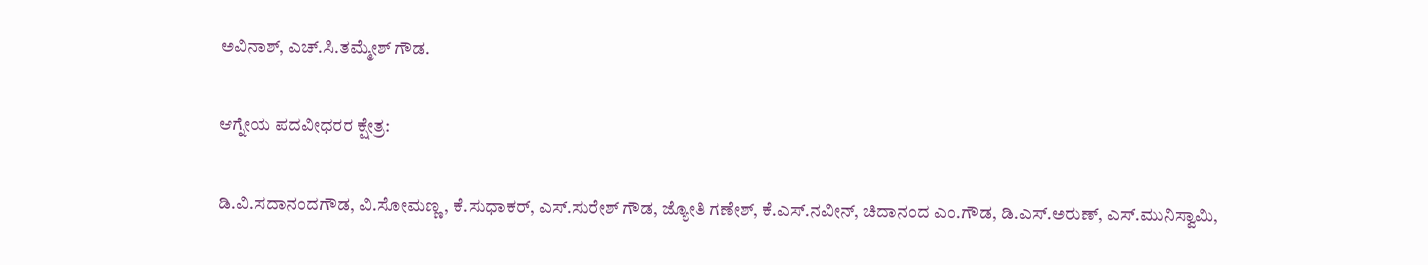ಅವಿನಾಶ್‌, ಎಚ್‌.ಸಿ.ತಮ್ಮೇಶ್‌ ಗೌಡ.

ಆಗ್ನೇಯ ಪದವೀಧರರ ಕ್ಷೇತ್ರ:

ಡಿ.ವಿ.ಸದಾನಂದಗೌಡ, ವಿ.ಸೋಮಣ್ಣ, ಕೆ.ಸುಧಾಕರ್‌, ಎಸ್‌.ಸುರೇಶ್‌ ಗೌಡ, ಜ್ಯೋತಿ ಗಣೇಶ್‌, ಕೆ.ಎಸ್‌.ನವೀನ್‌, ಚಿದಾನಂದ ಎಂ.ಗೌಡ, ಡಿ.ಎಸ್‌.ಅರುಣ್‌, ಎಸ್.ಮುನಿಸ್ವಾಮಿ,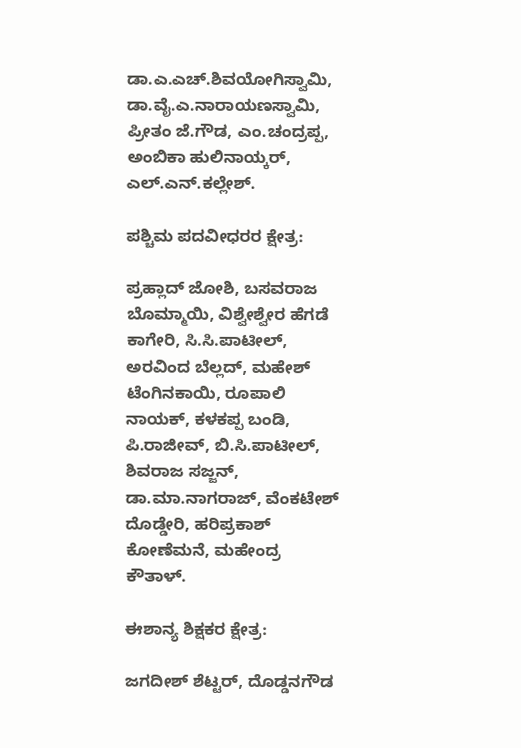ಡಾ.ಎ.ಎಚ್‌.ಶಿವಯೋಗಿಸ್ವಾಮಿ, ಡಾ.ವೈ.ಎ.ನಾರಾಯಣಸ್ವಾಮಿ, ಪ್ರೀತಂ ಜೆ.ಗೌಡ, ಎಂ.ಚಂದ್ರಪ್ಪ, ಅಂಬಿಕಾ ಹುಲಿನಾಯ್ಕರ್‌, ಎಲ್‌.ಎನ್‌.ಕಲ್ಲೇಶ್.

ಪಶ್ಚಿಮ ಪದವೀಧರರ ಕ್ಷೇತ್ರ:

ಪ್ರಹ್ಲಾದ್‌ ಜೋಶಿ, ಬಸವರಾಜ ಬೊಮ್ಮಾಯಿ, ವಿಶ್ವೇಶ್ವೇರ ಹೆಗಡೆ ಕಾಗೇರಿ, ಸಿ.ಸಿ.ಪಾಟೀಲ್‌, ಅರವಿಂದ ಬೆಲ್ಲದ್‌, ಮಹೇಶ್‌ ಟೆಂಗಿನಕಾಯಿ, ರೂಪಾಲಿ ನಾಯಕ್‌, ಕಳಕಪ್ಪ ಬಂಡಿ, ಪಿ.ರಾಜೀವ್‌, ಬಿ.ಸಿ.ಪಾಟೀಲ್‌, ಶಿವರಾಜ ಸಜ್ಜನ್‌, ಡಾ.ಮಾ.ನಾಗರಾಜ್‌, ವೆಂಕಟೇಶ್‌ ದೊಡ್ಡೇರಿ, ಹರಿಪ್ರಕಾಶ್‌ ಕೋಣೆಮನೆ, ಮಹೇಂದ್ರ ಕೌತಾಳ್.

ಈಶಾನ್ಯ ಶಿಕ್ಷಕರ ಕ್ಷೇತ್ರ:

ಜಗದೀಶ್‌ ಶೆಟ್ಟರ್‌, ದೊಡ್ಡನಗೌಡ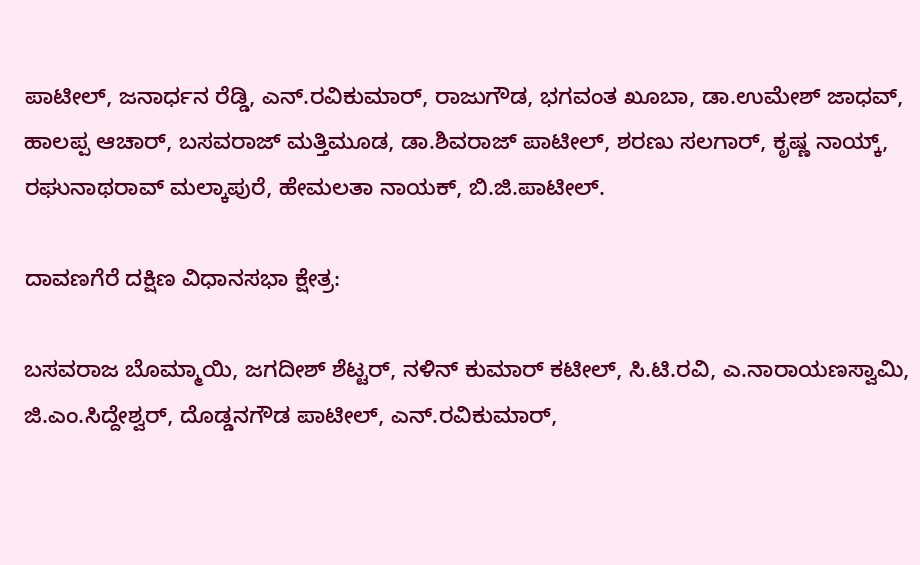ಪಾಟೀಲ್‌, ಜನಾರ್ಧನ ರೆಡ್ಡಿ, ಎನ್‌.ರವಿಕುಮಾರ್‌, ರಾಜುಗೌಡ, ಭಗವಂತ ಖೂಬಾ, ಡಾ.ಉಮೇಶ್‌ ಜಾಧವ್‌, ಹಾಲಪ್ಪ ಆಚಾರ್‌, ಬಸವರಾಜ್‌ ಮತ್ತಿಮೂಡ, ಡಾ.ಶಿವರಾಜ್ ಪಾಟೀಲ್‌, ಶರಣು ಸಲಗಾರ್‌, ಕೃಷ್ಣ ನಾಯ್ಕ್‌, ರಘುನಾಥರಾವ್ ಮಲ್ಕಾಪುರೆ, ಹೇಮಲತಾ ನಾಯಕ್‌, ಬಿ.ಜಿ.ಪಾಟೀಲ್‌.

ದಾವಣಗೆರೆ ದಕ್ಷಿಣ ವಿಧಾನಸಭಾ ಕ್ಷೇತ್ರ:

ಬಸವರಾಜ ಬೊಮ್ಮಾಯಿ, ಜಗದೀಶ್‌ ಶೆಟ್ಟರ್‌, ನಳಿನ್‌ ಕುಮಾರ್ ಕಟೀಲ್‌, ಸಿ.ಟಿ.ರವಿ, ಎ.ನಾರಾಯಣಸ್ವಾಮಿ, ಜಿ.ಎಂ.ಸಿದ್ದೇಶ್ವರ್‌, ದೊಡ್ಡನಗೌಡ ಪಾಟೀಲ್‌, ಎನ್‌.ರವಿಕುಮಾರ್‌,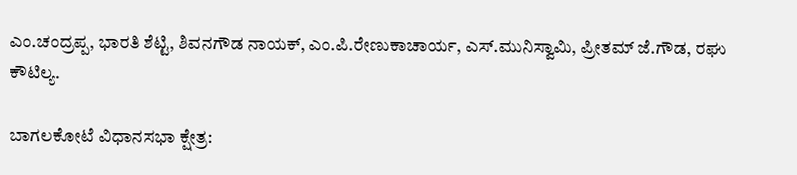ಎಂ.ಚಂದ್ರಪ್ಪ, ಭಾರತಿ ಶೆಟ್ಟಿ, ಶಿವನಗೌಡ ನಾಯಕ್‌, ಎಂ.ಪಿ.ರೇಣುಕಾಚಾರ್ಯ, ಎಸ್‌.ಮುನಿಸ್ವಾಮಿ, ಪ್ರೀತಮ್‌ ಜೆ.ಗೌಡ, ರಘು ಕೌಟಿಲ್ಯ.

ಬಾಗಲಕೋಟೆ ವಿಧಾನಸಭಾ ಕ್ಷೇತ್ರ: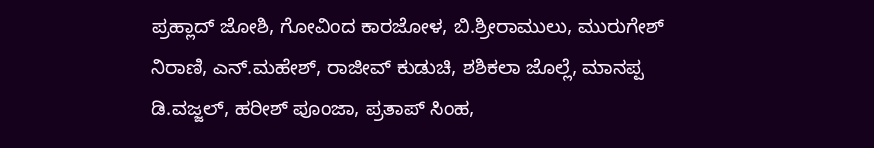ಪ್ರಹ್ಲಾದ್‌ ಜೋಶಿ, ಗೋವಿಂದ ಕಾರಜೋಳ, ಬಿ.ಶ್ರೀರಾಮುಲು, ಮುರುಗೇಶ್‌ ನಿರಾಣಿ, ಎನ್‌.ಮಹೇಶ್‌, ರಾಜೀವ್‌ ಕುಡುಚಿ, ಶಶಿಕಲಾ ಜೊಲ್ಲೆ, ಮಾನಪ್ಪ ಡಿ.ವಜ್ಜಲ್‌, ಹರೀಶ್‌ ಪೂಂಜಾ, ಪ್ರತಾಪ್‌ ಸಿಂಹ,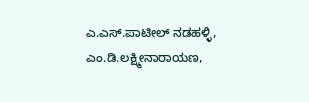ಎ.ಎಸ್‌.ಪಾಟೀಲ್‌ ನಡಹಳ್ಳಿ, ಎಂ.ಡಿ.ಲಕ್ಷ್ಮೀನಾರಾಯಣ,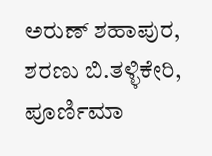ಅರುಣ್‌ ಶಹಾಪುರ, ಶರಣು ಬಿ.ತಳ್ಳಿಕೇರಿ, ಪೂರ್ಣಿಮಾ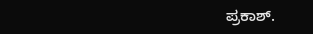ಪ್ರಕಾಶ್‌.